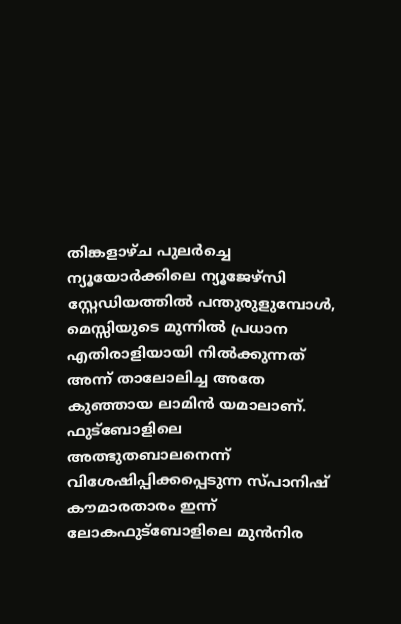തിങ്കളാഴ്ച പുലർച്ചെ ന്യൂയോർക്കിലെ ന്യൂജേഴ്സി സ്റ്റേഡിയത്തിൽ പന്തുരുളുമ്പോൾ, മെസ്സിയുടെ മുന്നിൽ പ്രധാന എതിരാളിയായി നിൽക്കുന്നത് അന്ന് താലോലിച്ച അതേ കുഞ്ഞായ ലാമിൻ യമാലാണ്. ഫുട്ബോളിലെ അത്ഭുതബാലനെന്ന് വിശേഷിപ്പിക്കപ്പെടുന്ന സ്പാനിഷ് കൗമാരതാരം ഇന്ന് ലോകഫുട്ബോളിലെ മുൻനിര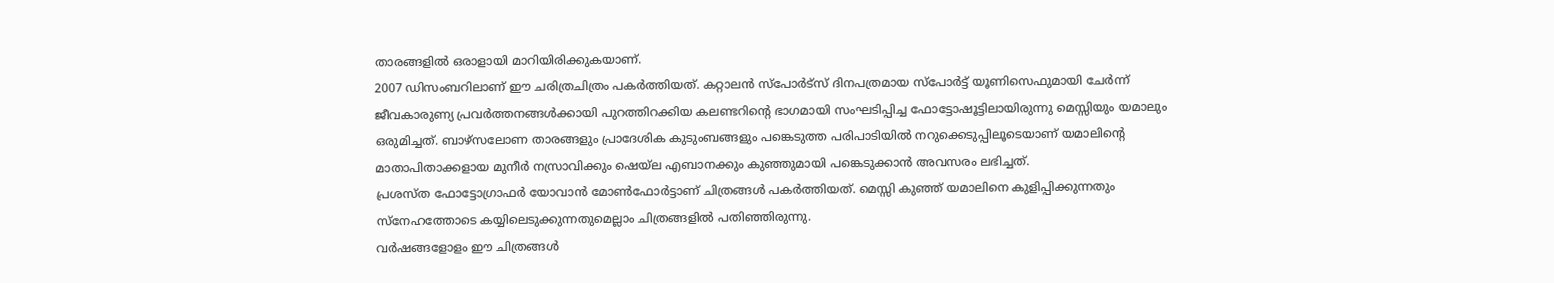താരങ്ങളിൽ ഒരാളായി മാറിയിരിക്കുകയാണ്.
2007 ഡിസംബറിലാണ് ഈ ചരിത്രചിത്രം പകർത്തിയത്. കറ്റാലൻ സ്പോർട്സ് ദിനപത്രമായ സ്പോർട്ട് യൂണിസെഫുമായി ചേർന്ന് ജീവകാരുണ്യ പ്രവർത്തനങ്ങൾക്കായി പുറത്തിറക്കിയ കലണ്ടറിന്റെ ഭാഗമായി സംഘടിപ്പിച്ച ഫോട്ടോഷൂട്ടിലായിരുന്നു മെസ്സിയും യമാലും ഒരുമിച്ചത്. ബാഴ്സലോണ താരങ്ങളും പ്രാദേശിക കുടുംബങ്ങളും പങ്കെടുത്ത പരിപാടിയിൽ നറുക്കെടുപ്പിലൂടെയാണ് യമാലിന്റെ മാതാപിതാക്കളായ മുനീർ നസ്രാവിക്കും ഷെയ്ല എബാനക്കും കുഞ്ഞുമായി പങ്കെടുക്കാൻ അവസരം ലഭിച്ചത്.
പ്രശസ്ത ഫോട്ടോഗ്രാഫർ യോവാൻ മോൺഫോർട്ടാണ് ചിത്രങ്ങൾ പകർത്തിയത്. മെസ്സി കുഞ്ഞ് യമാലിനെ കുളിപ്പിക്കുന്നതും സ്നേഹത്തോടെ കയ്യിലെടുക്കുന്നതുമെല്ലാം ചിത്രങ്ങളിൽ പതിഞ്ഞിരുന്നു.
വർഷങ്ങളോളം ഈ ചിത്രങ്ങൾ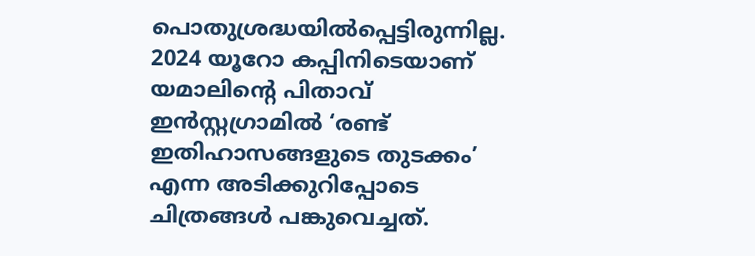പൊതുശ്രദ്ധയിൽപ്പെട്ടിരുന്നില്ല. 2024 യൂറോ കപ്പിനിടെയാണ് യമാലിന്റെ പിതാവ് ഇൻസ്റ്റഗ്രാമിൽ ‘രണ്ട് ഇതിഹാസങ്ങളുടെ തുടക്കം’ എന്ന അടിക്കുറിപ്പോടെ ചിത്രങ്ങൾ പങ്കുവെച്ചത്.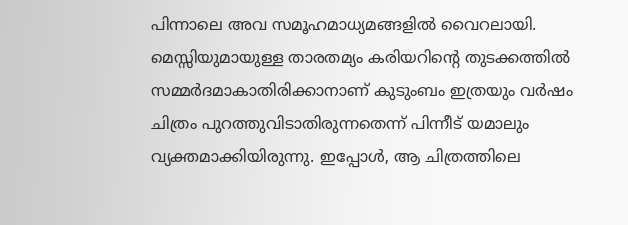പിന്നാലെ അവ സമൂഹമാധ്യമങ്ങളിൽ വൈറലായി.
മെസ്സിയുമായുള്ള താരതമ്യം കരിയറിന്റെ തുടക്കത്തിൽ സമ്മർദമാകാതിരിക്കാനാണ് കുടുംബം ഇത്രയും വർഷം ചിത്രം പുറത്തുവിടാതിരുന്നതെന്ന് പിന്നീട് യമാലും വ്യക്തമാക്കിയിരുന്നു. ഇപ്പോൾ, ആ ചിത്രത്തിലെ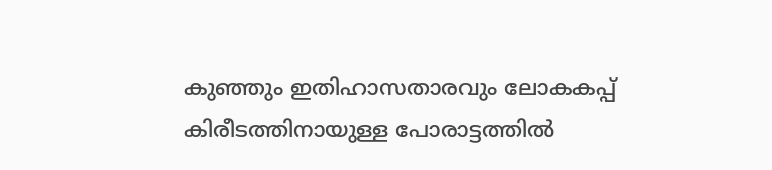കുഞ്ഞും ഇതിഹാസതാരവും ലോകകപ്പ് കിരീടത്തിനായുള്ള പോരാട്ടത്തിൽ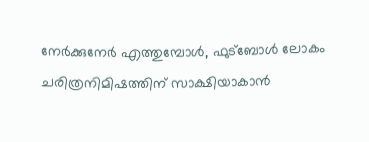നേർക്കുനേർ എത്തുമ്പോൾ, ഫുട്ബോൾ ലോകം ചരിത്രനിമിഷത്തിന് സാക്ഷിയാകാൻ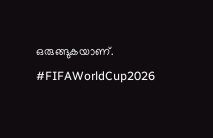ഒരുങ്ങുകയാണ്.
#FIFAWorldCup2026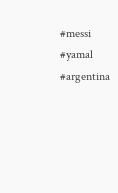#messi #yamal #argentina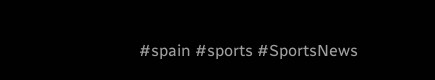#spain #sports #SportsNews